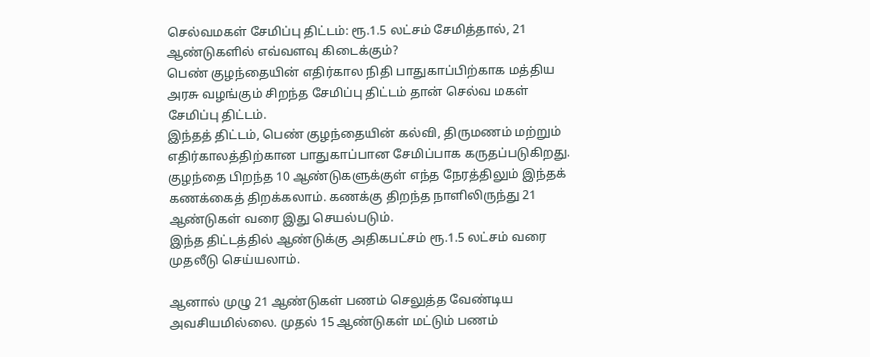செல்வமகள் சேமிப்பு திட்டம்: ரூ.1.5 லட்சம் சேமித்தால், 21 ஆண்டுகளில் எவ்வளவு கிடைக்கும்?
பெண் குழந்தையின் எதிர்கால நிதி பாதுகாப்பிற்காக மத்திய அரசு வழங்கும் சிறந்த சேமிப்பு திட்டம் தான் செல்வ மகள் சேமிப்பு திட்டம்.
இந்தத் திட்டம், பெண் குழந்தையின் கல்வி, திருமணம் மற்றும் எதிர்காலத்திற்கான பாதுகாப்பான சேமிப்பாக கருதப்படுகிறது.
குழந்தை பிறந்த 10 ஆண்டுகளுக்குள் எந்த நேரத்திலும் இந்தக் கணக்கைத் திறக்கலாம். கணக்கு திறந்த நாளிலிருந்து 21 ஆண்டுகள் வரை இது செயல்படும்.
இந்த திட்டத்தில் ஆண்டுக்கு அதிகபட்சம் ரூ.1.5 லட்சம் வரை முதலீடு செய்யலாம்.

ஆனால் முழு 21 ஆண்டுகள் பணம் செலுத்த வேண்டிய அவசியமில்லை. முதல் 15 ஆண்டுகள் மட்டும் பணம்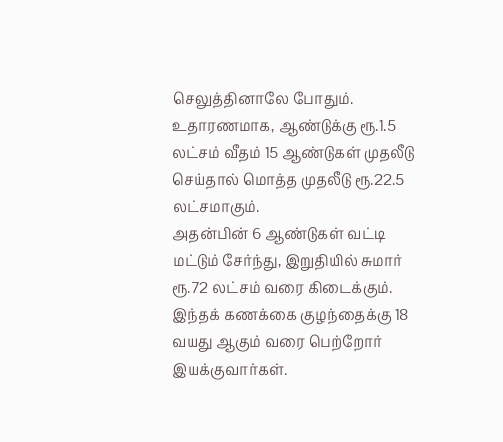செலுத்தினாலே போதும்.
உதாரணமாக, ஆண்டுக்கு ரூ.1.5 லட்சம் வீதம் 15 ஆண்டுகள் முதலீடு செய்தால் மொத்த முதலீடு ரூ.22.5 லட்சமாகும்.
அதன்பின் 6 ஆண்டுகள் வட்டி மட்டும் சேர்ந்து, இறுதியில் சுமார் ரூ.72 லட்சம் வரை கிடைக்கும்.
இந்தக் கணக்கை குழந்தைக்கு 18 வயது ஆகும் வரை பெற்றோர் இயக்குவார்கள்.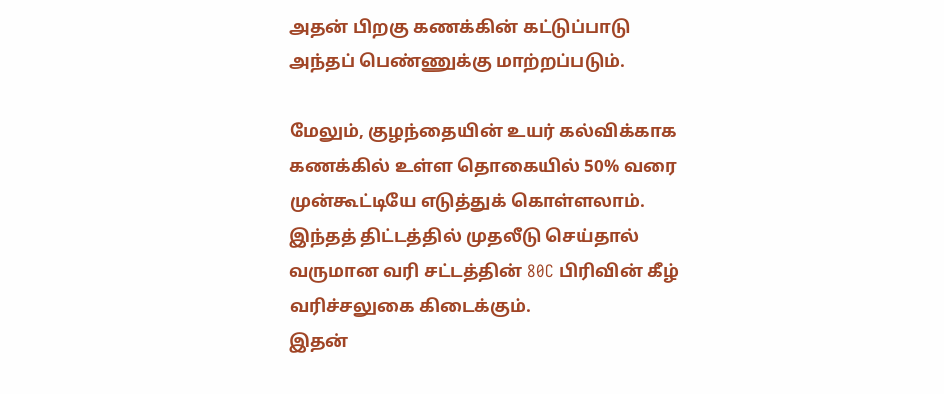அதன் பிறகு கணக்கின் கட்டுப்பாடு அந்தப் பெண்ணுக்கு மாற்றப்படும்.

மேலும், குழந்தையின் உயர் கல்விக்காக கணக்கில் உள்ள தொகையில் 50% வரை முன்கூட்டியே எடுத்துக் கொள்ளலாம்.
இந்தத் திட்டத்தில் முதலீடு செய்தால் வருமான வரி சட்டத்தின் 80C பிரிவின் கீழ் வரிச்சலுகை கிடைக்கும்.
இதன்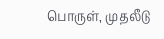பொருள், முதலீடு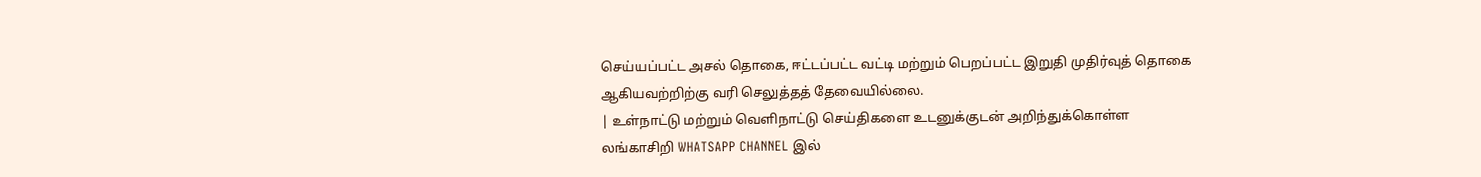செய்யப்பட்ட அசல் தொகை, ஈட்டப்பட்ட வட்டி மற்றும் பெறப்பட்ட இறுதி முதிர்வுத் தொகை ஆகியவற்றிற்கு வரி செலுத்தத் தேவையில்லை.
| உள்நாட்டு மற்றும் வெளிநாட்டு செய்திகளை உடனுக்குடன் அறிந்துக்கொள்ள லங்காசிறி WHATSAPP CHANNEL இல்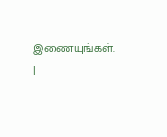இணையுங்கள். |